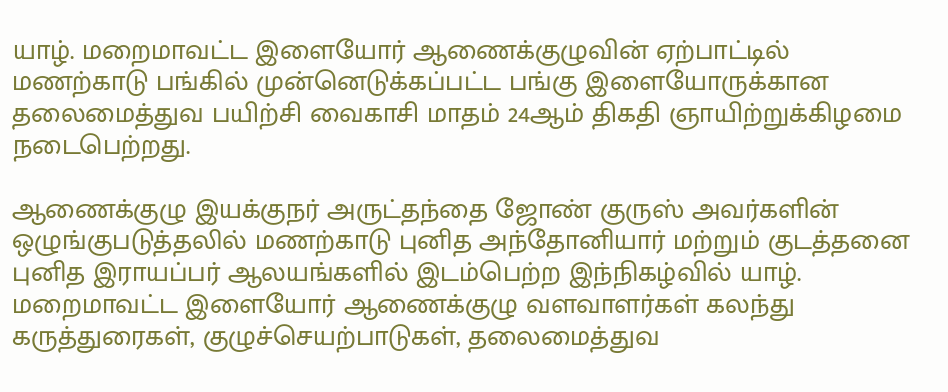யாழ். மறைமாவட்ட இளையோர் ஆணைக்குழுவின் ஏற்பாட்டில் மணற்காடு பங்கில் முன்னெடுக்கப்பட்ட பங்கு இளையோருக்கான தலைமைத்துவ பயிற்சி வைகாசி மாதம் 24ஆம் திகதி ஞாயிற்றுக்கிழமை நடைபெற்றது.

ஆணைக்குழு இயக்குநர் அருட்தந்தை ஜோண் குருஸ் அவர்களின் ஒழுங்குபடுத்தலில் மணற்காடு புனித அந்தோனியார் மற்றும் குடத்தனை புனித இராயப்பர் ஆலயங்களில் இடம்பெற்ற இந்நிகழ்வில் யாழ். மறைமாவட்ட இளையோர் ஆணைக்குழு வளவாளர்கள் கலந்து கருத்துரைகள், குழுச்செயற்பாடுகள், தலைமைத்துவ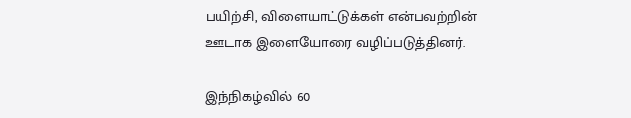பயிற்சி, விளையாட்டுக்கள் என்பவற்றின் ஊடாக இளையோரை வழிப்படுத்தினர்.

இந்நிகழ்வில் 60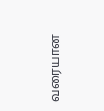வரையான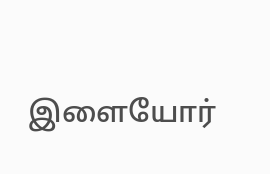இளையோர்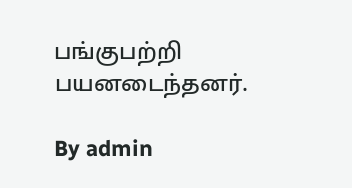பங்குபற்றி பயனடைந்தனர்.

By admin